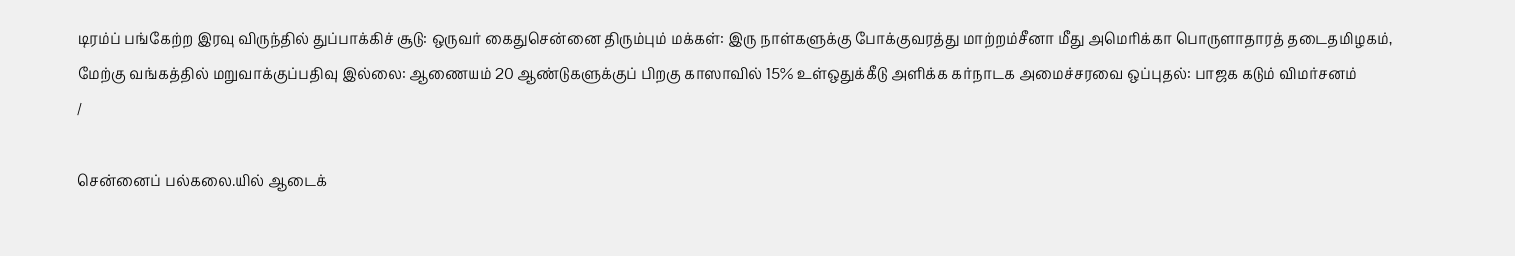டிரம்ப் பங்கேற்ற இரவு விருந்தில் துப்பாக்கிச் சூடு: ஒருவர் கைதுசென்னை திரும்பும் மக்கள்: இரு நாள்களுக்கு போக்குவரத்து மாற்றம்சீனா மீது அமெரிக்கா பொருளாதாரத் தடைதமிழகம், மேற்கு வங்கத்தில் மறுவாக்குப்பதிவு இல்லை: ஆணையம் 20 ஆண்டுகளுக்குப் பிறகு காஸாவில் 15% உள்ஒதுக்கீடு அளிக்க கர்நாடக அமைச்சரவை ஒப்புதல்: பாஜக கடும் விமர்சனம்
/

சென்னைப் பல்கலை.யில் ஆடைக்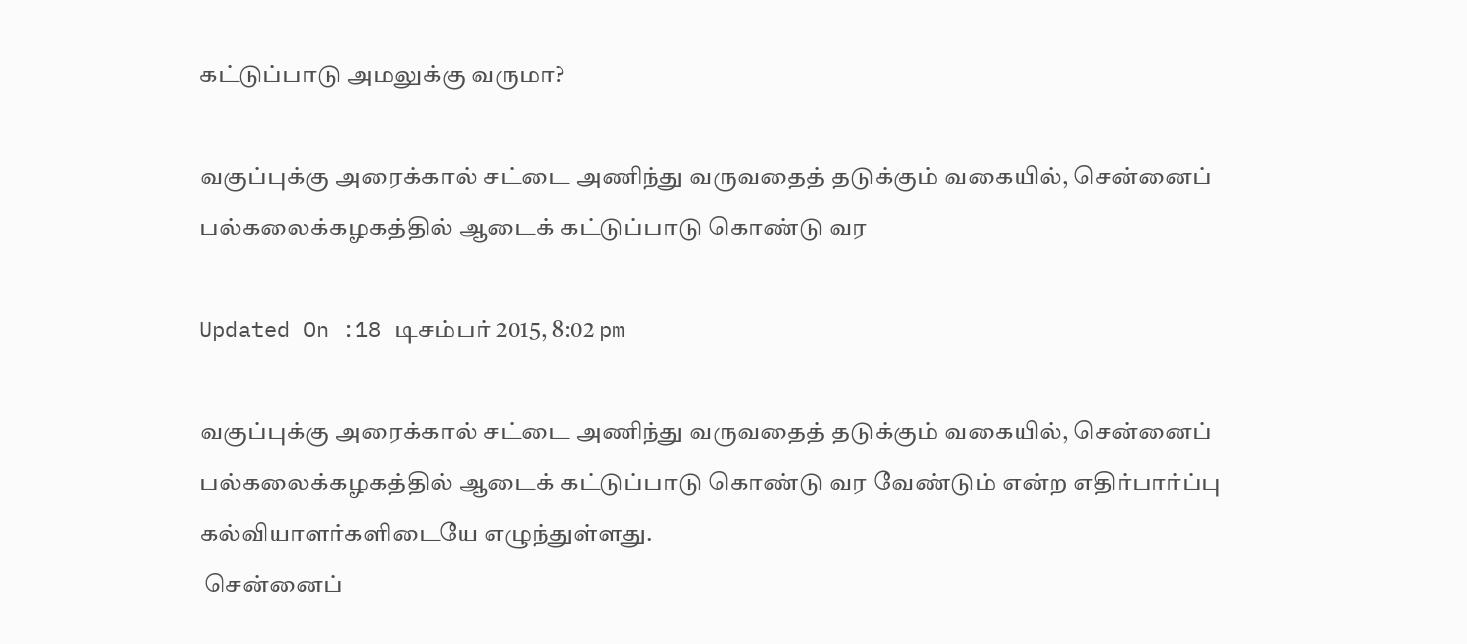கட்டுப்பாடு அமலுக்கு வருமா?

வகுப்புக்கு அரைக்கால் சட்டை அணிந்து வருவதைத் தடுக்கும் வகையில், சென்னைப் பல்கலைக்கழகத்தில் ஆடைக் கட்டுப்பாடு கொண்டு வர

Updated On :18 டிசம்பர் 2015, 8:02 pm

வகுப்புக்கு அரைக்கால் சட்டை அணிந்து வருவதைத் தடுக்கும் வகையில், சென்னைப் பல்கலைக்கழகத்தில் ஆடைக் கட்டுப்பாடு கொண்டு வர வேண்டும் என்ற எதிர்பார்ப்பு கல்வியாளர்களிடையே எழுந்துள்ளது.
 சென்னைப்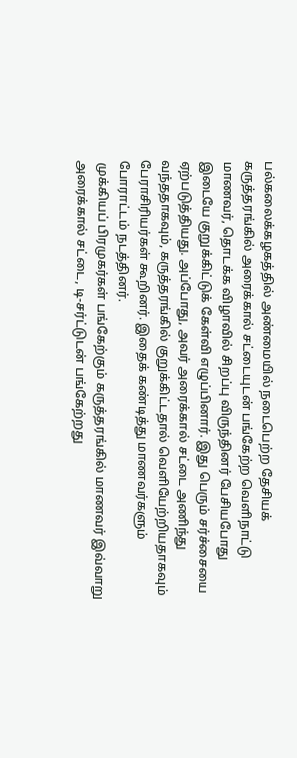பல்கலைக்கழகத்தில் அண்மையில் நடைபெற்ற தேசியக் கருத்தரங்கில் அரைக்கால் சட்டையுடன் பங்கேற்ற வெளிநாட்டு மாணவர், தொடக்க விழாவில் சிறப்பு விருந்தினர் பேசியபோது இடையே குறுக்கிட்டுக் கேள்வி எழுப்பினார். இது பெரும் சர்ச்சையை ஏற்படுத்தியது. அப்போது, அவர் அரைக்கால் சட்டை அணிந்து வந்ததாகவும், கருத்தரங்கில் குறுக்கிட்டதால் வெளியேற்றியதாகவும் பேராசிரியர்கள் கூறினர். இதைக் கண்டித்து மாணவர்களும் போராட்டம் நடத்தினர்.
 முக்கியப் பிரமுகர்கள் பங்கேற்கும் கருத்தரங்கில் மாணவர் இவ்வாறு அரைக்கால் சட்டை, டி-சர்ட்டுடன் பங்கேற்றது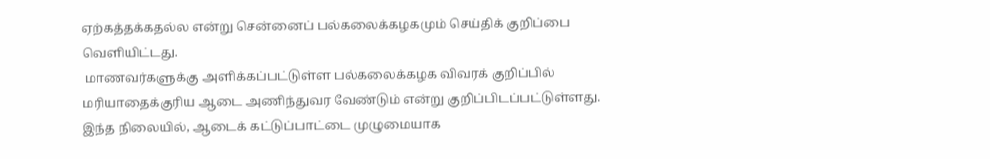ஏற்கத்தக்கதல்ல என்று சென்னைப் பல்கலைக்கழகமும் செய்திக் குறிப்பை வெளியிட்டது.
 மாணவர்களுக்கு அளிக்கப்பட்டுள்ள பல்கலைக்கழக விவரக் குறிப்பில் மரியாதைக்குரிய ஆடை அணிந்துவர வேண்டும் என்று குறிப்பிடப்பட்டுள்ளது. இந்த நிலையில், ஆடைக் கட்டுப்பாட்டை முழுமையாக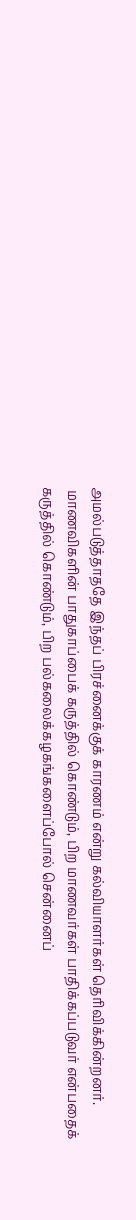அமல்படுத்தாததே இந்தப் பிரச்னைக்குக் காரணம் என்று கல்வியாளர்கள் தெரிவிக்கின்றனர்.
 மாணவிகளின் பாதுகாப்பைக் கருத்தில் கொண்டும், பிற மாணவர்கள் பாதிக்கப்படுவர் என்பதைக் கருத்தில் கொண்டும், பிற பல்கலைக்கழகங்களைப்போல் சென்னைப்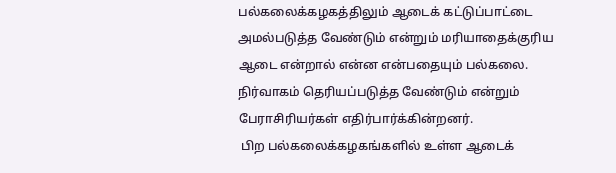பல்கலைக்கழகத்திலும் ஆடைக் கட்டுப்பாட்டை அமல்படுத்த வேண்டும் என்றும் மரியாதைக்குரிய ஆடை என்றால் என்ன என்பதையும் பல்கலை. நிர்வாகம் தெரியப்படுத்த வேண்டும் என்றும் பேராசிரியர்கள் எதிர்பார்க்கின்றனர்.
 பிற பல்கலைக்கழகங்களில் உள்ள ஆடைக்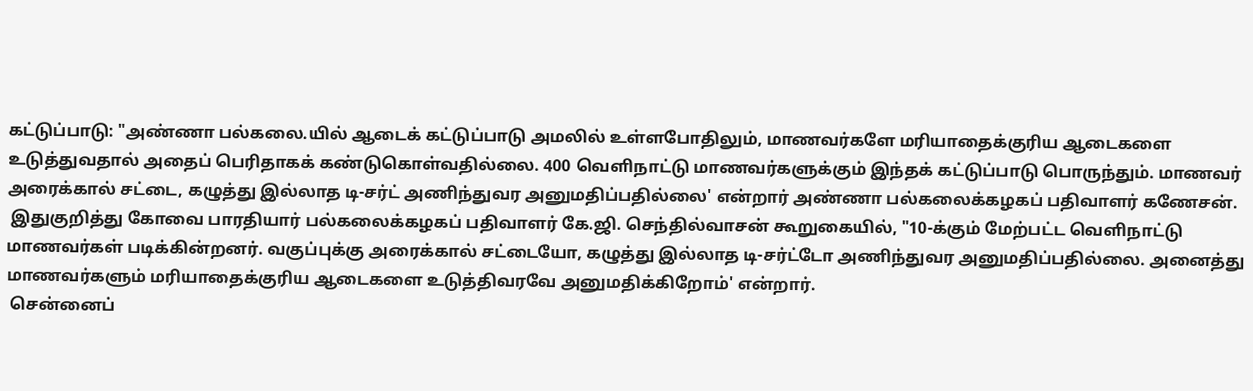கட்டுப்பாடு: "அண்ணா பல்கலை.யில் ஆடைக் கட்டுப்பாடு அமலில் உள்ளபோதிலும், மாணவர்களே மரியாதைக்குரிய ஆடைகளை உடுத்துவதால் அதைப் பெரிதாகக் கண்டுகொள்வதில்லை. 400 வெளிநாட்டு மாணவர்களுக்கும் இந்தக் கட்டுப்பாடு பொருந்தும். மாணவர் அரைக்கால் சட்டை, கழுத்து இல்லாத டி-சர்ட் அணிந்துவர அனுமதிப்பதில்லை' என்றார் அண்ணா பல்கலைக்கழகப் பதிவாளர் கணேசன்.
 இதுகுறித்து கோவை பாரதியார் பல்கலைக்கழகப் பதிவாளர் கே.ஜி. செந்தில்வாசன் கூறுகையில், "10-க்கும் மேற்பட்ட வெளிநாட்டு மாணவர்கள் படிக்கின்றனர். வகுப்புக்கு அரைக்கால் சட்டையோ, கழுத்து இல்லாத டி-சர்ட்டோ அணிந்துவர அனுமதிப்பதில்லை. அனைத்து மாணவர்களும் மரியாதைக்குரிய ஆடைகளை உடுத்திவரவே அனுமதிக்கிறோம்' என்றார்.
 சென்னைப்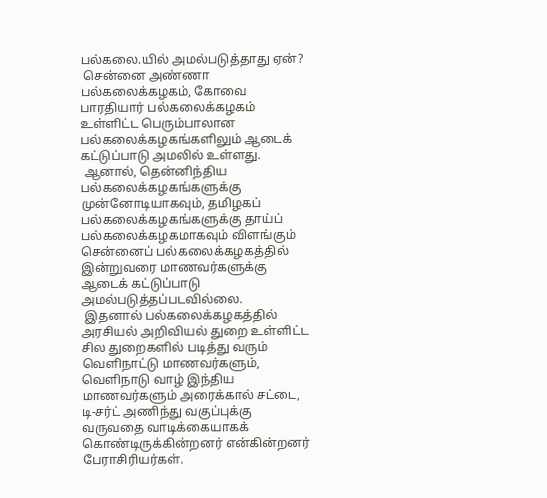பல்கலை.யில் அமல்படுத்தாது ஏன்?
 சென்னை அண்ணா பல்கலைக்கழகம், கோவை பாரதியார் பல்கலைக்கழகம் உள்ளிட்ட பெரும்பாலான பல்கலைக்கழகங்களிலும் ஆடைக் கட்டுப்பாடு அமலில் உள்ளது.
 ஆனால், தென்னிந்திய பல்கலைக்கழகங்களுக்கு முன்னோடியாகவும், தமிழகப் பல்கலைக்கழகங்களுக்கு தாய்ப் பல்கலைக்கழகமாகவும் விளங்கும் சென்னைப் பல்கலைக்கழகத்தில் இன்றுவரை மாணவர்களுக்கு ஆடைக் கட்டுப்பாடு அமல்படுத்தப்படவில்லை.
 இதனால் பல்கலைக்கழகத்தில் அரசியல் அறிவியல் துறை உள்ளிட்ட சில துறைகளில் படித்து வரும் வெளிநாட்டு மாணவர்களும், வெளிநாடு வாழ் இந்திய மாணவர்களும் அரைக்கால் சட்டை, டி-சர்ட் அணிந்து வகுப்புக்கு வருவதை வாடிக்கையாகக் கொண்டிருக்கின்றனர் என்கின்றனர் பேராசிரியர்கள்.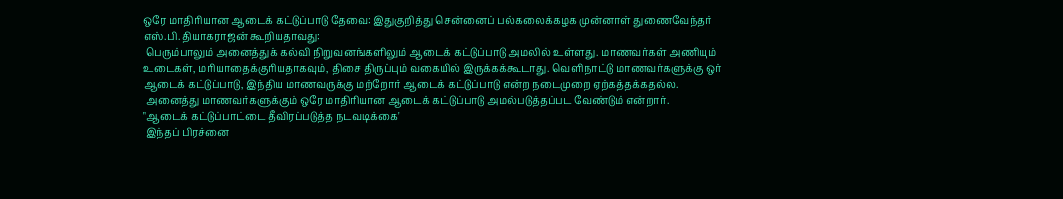ஒரே மாதிரியான ஆடைக் கட்டுப்பாடு தேவை: இதுகுறித்து சென்னைப் பல்கலைக்கழக முன்னாள் துணைவேந்தர் எஸ்.பி.தியாகராஜன் கூறியதாவது:
 பெரும்பாலும் அனைத்துக் கல்வி நிறுவனங்களிலும் ஆடைக் கட்டுப்பாடு அமலில் உள்ளது. மாணவர்கள் அணியும் உடைகள், மரியாதைக்குரியதாகவும், திசை திருப்பும் வகையில் இருக்கக்கூடாது. வெளிநாட்டு மாணவர்களுக்கு ஒர் ஆடைக் கட்டுப்பாடு, இந்திய மாணவருக்கு மற்றோர் ஆடைக் கட்டுப்பாடு என்ற நடைமுறை ஏற்கத்தக்கதல்ல.
 அனைத்து மாணவர்களுக்கும் ஒரே மாதிரியான ஆடைக் கட்டுப்பாடு அமல்படுத்தப்பட வேண்டும் என்றார்.
"ஆடைக் கட்டுப்பாட்டை தீவிரப்படுத்த நடவடிக்கை'
 இந்தப் பிரச்னை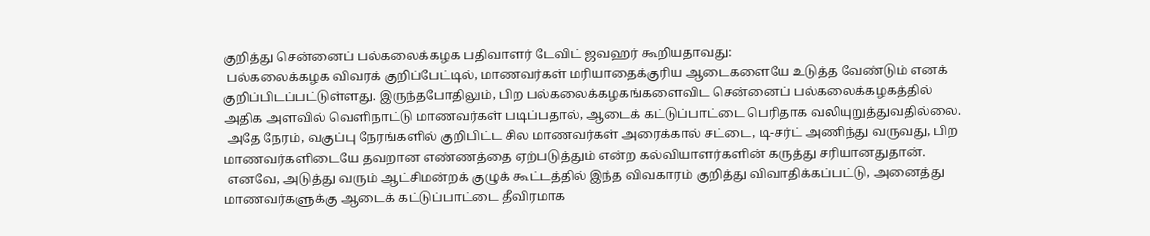குறித்து சென்னைப் பல்கலைக்கழக பதிவாளர் டேவிட் ஜவஹர் கூறியதாவது:
 பல்கலைக்கழக விவரக் குறிப்பேட்டில், மாணவர்கள் மரியாதைக்குரிய ஆடைகளையே உடுத்த வேண்டும் எனக் குறிப்பிடப்பட்டுள்ளது. இருந்தபோதிலும், பிற பல்கலைக்கழகங்களைவிட சென்னைப் பல்கலைக்கழகத்தில் அதிக அளவில் வெளிநாட்டு மாணவர்கள் படிப்பதால், ஆடைக் கட்டுப்பாட்டை பெரிதாக வலியுறுத்துவதில்லை.
 அதே நேரம், வகுப்பு நேரங்களில் குறிபிட்ட சில மாணவர்கள் அரைக்கால் சட்டை, டி-சர்ட் அணிந்து வருவது, பிற மாணவர்களிடையே தவறான எண்ணத்தை ஏற்படுத்தும் என்ற கல்வியாளர்களின் கருத்து சரியானதுதான்.
 எனவே, அடுத்து வரும் ஆட்சிமன்றக் குழுக் கூட்டத்தில் இந்த விவகாரம் குறித்து விவாதிக்கப்பட்டு, அனைத்து மாணவர்களுக்கு ஆடைக் கட்டுப்பாட்டை தீவிரமாக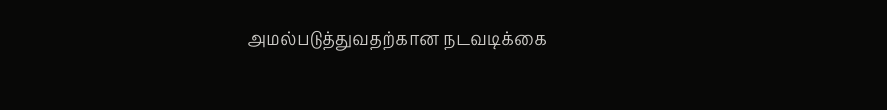அமல்படுத்துவதற்கான நடவடிக்கை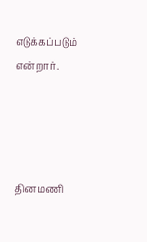எடுக்கப்படும் என்றார்.




தினமணி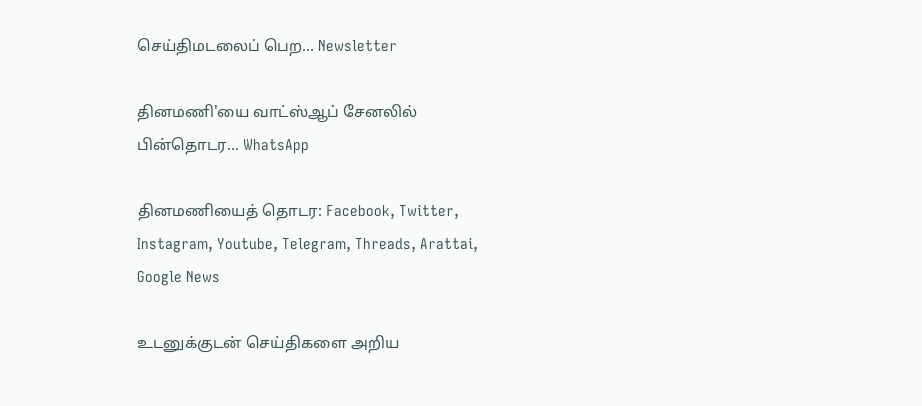செய்திமடலைப் பெற... Newsletter

தினமணி'யை வாட்ஸ்ஆப் சேனலில் பின்தொடர... WhatsApp

தினமணியைத் தொடர: Facebook, Twitter, Instagram, Youtube, Telegram, Threads, Arattai, Google News

உடனுக்குடன் செய்திகளை அறிய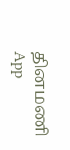தினமணி App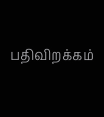பதிவிறக்கம்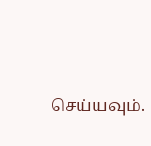செய்யவும்.